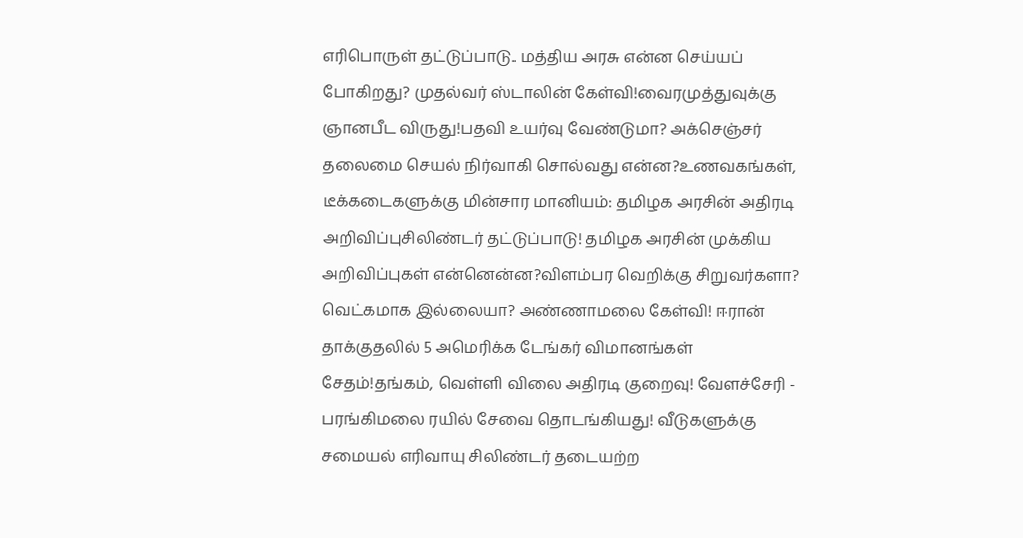எரிபொருள் தட்டுப்பாடு.. மத்திய அரசு என்ன செய்யப் போகிறது? முதல்வர் ஸ்டாலின் கேள்வி!வைரமுத்துவுக்கு ஞானபீட விருது!பதவி உயர்வு வேண்டுமா? அக்செஞ்சர் தலைமை செயல் நிர்வாகி சொல்வது என்ன?உணவகங்கள், டீக்கடைகளுக்கு மின்சார மானியம்: தமிழக அரசின் அதிரடி அறிவிப்புசிலிண்டர் தட்டுப்பாடு! தமிழக அரசின் முக்கிய அறிவிப்புகள் என்னென்ன?விளம்பர வெறிக்கு சிறுவர்களா? வெட்கமாக இல்லையா? அண்ணாமலை கேள்வி! ஈரான் தாக்குதலில் 5 அமெரிக்க டேங்கர் விமானங்கள் சேதம்!தங்கம், வெள்ளி விலை அதிரடி குறைவு! வேளச்சேரி - பரங்கிமலை ரயில் சேவை தொடங்கியது! வீடுகளுக்கு சமையல் எரிவாயு சிலிண்டர் தடையற்ற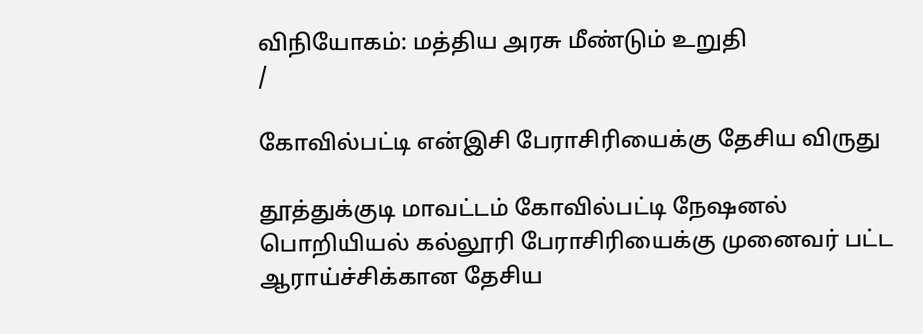விநியோகம்: மத்திய அரசு மீண்டும் உறுதி
/

கோவில்பட்டி என்இசி பேராசிரியைக்கு தேசிய விருது

தூத்துக்குடி மாவட்டம் கோவில்பட்டி நேஷனல் பொறியியல் கல்லூரி பேராசிரியைக்கு முனைவர் பட்ட ஆராய்ச்சிக்கான தேசிய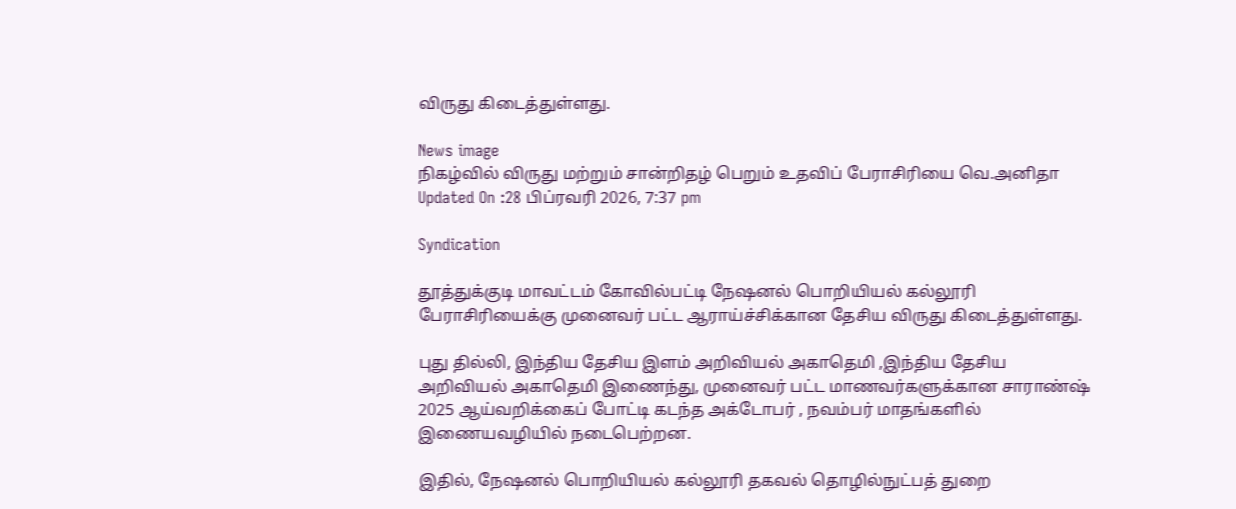விருது கிடைத்துள்ளது.

News image
நிகழ்வில் விருது மற்றும் சான்றிதழ் பெறும் உதவிப் பேராசிரியை வெ.அனிதா
Updated On :28 பிப்ரவரி 2026, 7:37 pm

Syndication

தூத்துக்குடி மாவட்டம் கோவில்பட்டி நேஷனல் பொறியியல் கல்லூரி பேராசிரியைக்கு முனைவர் பட்ட ஆராய்ச்சிக்கான தேசிய விருது கிடைத்துள்ளது.

புது தில்லி, இந்திய தேசிய இளம் அறிவியல் அகாதெமி ,இந்திய தேசிய அறிவியல் அகாதெமி இணைந்து, முனைவர் பட்ட மாணவர்களுக்கான சாராண்ஷ் 2025 ஆய்வறிக்கைப் போட்டி கடந்த அக்டோபர் , நவம்பர் மாதங்களில் இணையவழியில் நடைபெற்றன.

இதில், நேஷனல் பொறியியல் கல்லூரி தகவல் தொழில்நுட்பத் துறை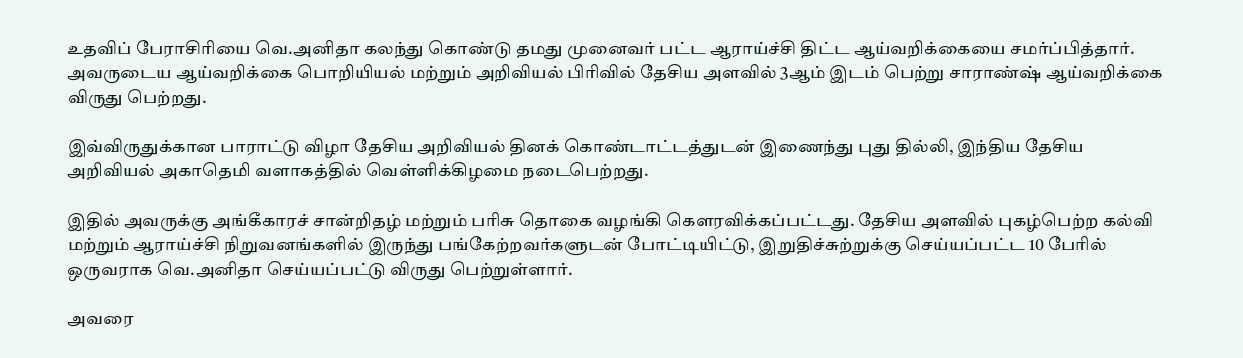உதவிப் பேராசிரியை வெ.அனிதா கலந்து கொண்டு தமது முனைவர் பட்ட ஆராய்ச்சி திட்ட ஆய்வறிக்கையை சமர்ப்பித்தார். அவருடைய ஆய்வறிக்கை பொறியியல் மற்றும் அறிவியல் பிரிவில் தேசிய அளவில் 3ஆம் இடம் பெற்று சாராண்ஷ் ஆய்வறிக்கை விருது பெற்றது.

இவ்விருதுக்கான பாராட்டு விழா தேசிய அறிவியல் தினக் கொண்டாட்டத்துடன் இணைந்து புது தில்லி, இந்திய தேசிய அறிவியல் அகாதெமி வளாகத்தில் வெள்ளிக்கிழமை நடைபெற்றது.

இதில் அவருக்கு அங்கீகாரச் சான்றிதழ் மற்றும் பரிசு தொகை வழங்கி கௌரவிக்கப்பட்டது. தேசிய அளவில் புகழ்பெற்ற கல்வி மற்றும் ஆராய்ச்சி நிறுவனங்களில் இருந்து பங்கேற்றவர்களுடன் போட்டியிட்டு, இறுதிச்சுற்றுக்கு செய்யப்பட்ட 10 பேரில் ஒருவராக வெ.அனிதா செய்யப்பட்டு விருது பெற்றுள்ளார்.

அவரை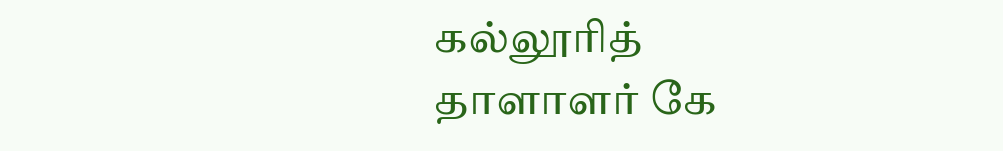கல்லூரித் தாளாளர் கே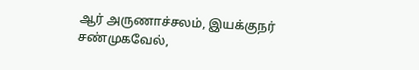ஆர் அருணாச்சலம், இயக்குநர் சண்முகவேல்,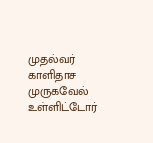முதல்வர் காளிதாச முருகவேல் உள்ளிட்டோர்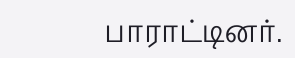பாராட்டினர்.